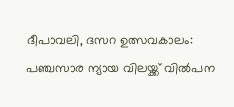ദീപാവലി, ദസറ ഉത്സവകാലം: പഞ്ചസാര ന്യായ വിലയ്ക്ക് വിൽപന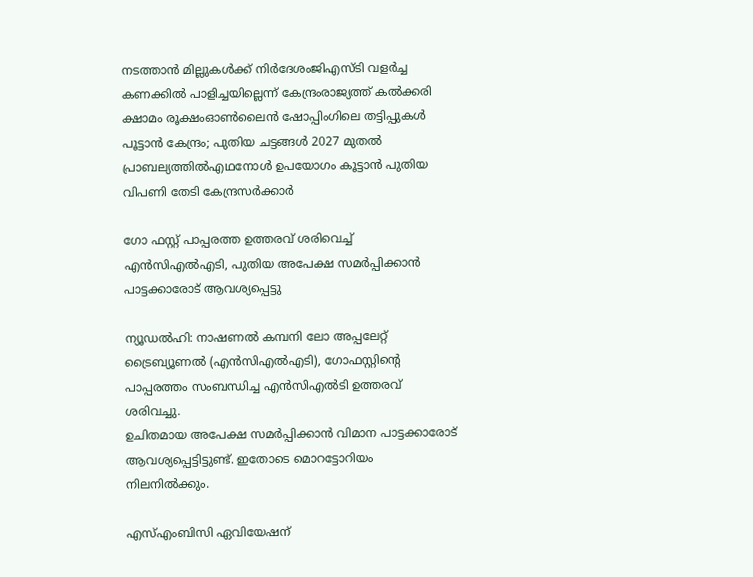നടത്താൻ മില്ലുകൾക്ക് നിർദേശംജിഎസ്ടി വളര്‍ച്ച കണക്കില്‍ പാളിച്ചയില്ലെന്ന് കേന്ദ്രംരാജ്യത്ത് കൽക്കരി ക്ഷാമം രൂക്ഷംഓൺലൈൻ ഷോപ്പിംഗിലെ തട്ടിപ്പുകൾ പൂട്ടാൻ കേന്ദ്രം; പുതിയ ചട്ടങ്ങൾ 2027 മുതൽ പ്രാബല്യത്തിൽഎഥനോള്‍ ഉപയോഗം കൂട്ടാൻ പുതിയ വിപണി തേടി കേന്ദ്രസർക്കാർ

ഗോ ഫസ്റ്റ് പാപ്പരത്ത ഉത്തരവ് ശരിവെച്ച് എന്‍സിഎല്‍എടി, പുതിയ അപേക്ഷ സമര്‍പ്പിക്കാന്‍ പാട്ടക്കാരോട് ആവശ്യപ്പെട്ടു

ന്യൂഡല്‍ഹി: നാഷണല്‍ കമ്പനി ലോ അപ്പലേറ്റ് ട്രൈബ്യൂണല്‍ (എന്‍സിഎല്‍എടി), ഗോഫസ്റ്റിന്റെ പാപ്പരത്തം സംബന്ധിച്ച എന്‍സിഎല്‍ടി ഉത്തരവ് ശരിവച്ചു.
ഉചിതമായ അപേക്ഷ സമര്‍പ്പിക്കാന്‍ വിമാന പാട്ടക്കാരോട് ആവശ്യപ്പെട്ടിട്ടുണ്ട്. ഇതോടെ മൊറട്ടോറിയം നിലനില്‍ക്കും.

എസ്എംബിസി ഏവിയേഷന്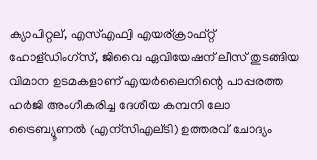ക്യാപിറ്റല്, എസ്എഫ്വി എയര്ക്രാഫ്റ്റ് ഹോള്ഡിംഗ്‌സ്, ജിവൈ ഏവിയേഷന് ലീസ് തുടങ്ങിയ വിമാന ഉടമകളാണ് എയര്‍ലൈനിന്റെ പാപ്പരത്ത ഹര്‍ജി അംഗീകരിച്ച ദേശീയ കമ്പനി ലോ ട്രൈബ്യൂണല്‍ (എന്‌സിഎല്ടി) ഉത്തരവ് ചോദ്യം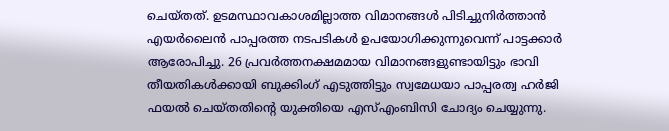ചെയ്തത്. ഉടമസ്ഥാവകാശമില്ലാത്ത വിമാനങ്ങള്‍ പിടിച്ചുനിര്‍ത്താന്‍ എയര്‍ലൈന്‍ പാപ്പരത്ത നടപടികള്‍ ഉപയോഗിക്കുന്നുവെന്ന് പാട്ടക്കാര്‍ ആരോപിച്ചു. 26 പ്രവര്‍ത്തനക്ഷമമായ വിമാനങ്ങളുണ്ടായിട്ടും ഭാവി തീയതികള്‍ക്കായി ബുക്കിംഗ് എടുത്തിട്ടും സ്വമേധയാ പാപ്പരത്വ ഹര്‍ജി ഫയല്‍ ചെയ്തതിന്റെ യുക്തിയെ എസ്എംബിസി ചോദ്യം ചെയ്യുന്നു.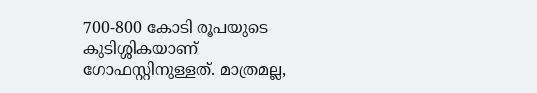700-800 കോടി രൂപയുടെ കുടിശ്ശികയാണ് ഗോഫസ്റ്റിനുള്ളത്. മാത്രമല്ല,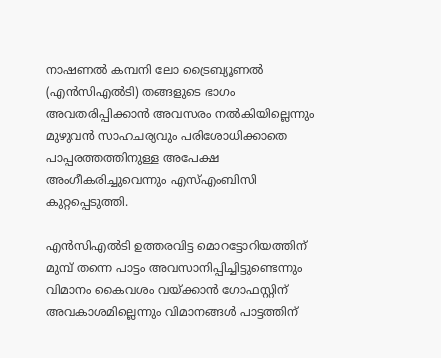നാഷണല്‍ കമ്പനി ലോ ട്രൈബ്യൂണല്‍ (എന്‍സിഎല്‍ടി) തങ്ങളുടെ ഭാഗം അവതരിപ്പിക്കാന്‍ അവസരം നല്‍കിയില്ലെന്നും മുഴുവന്‍ സാഹചര്യവും പരിശോധിക്കാതെ പാപ്പരത്തത്തിനുള്ള അപേക്ഷ അംഗീകരിച്ചുവെന്നും എസ്എംബിസി കുറ്റപ്പെടുത്തി.

എന്‍സിഎല്‍ടി ഉത്തരവിട്ട മൊറട്ടോറിയത്തിന് മുമ്പ് തന്നെ പാട്ടം അവസാനിപ്പിച്ചിട്ടുണ്ടെന്നും വിമാനം കൈവശം വയ്ക്കാന്‍ ഗോഫസ്റ്റിന് അവകാശമില്ലെന്നും വിമാനങ്ങള്‍ പാട്ടത്തിന്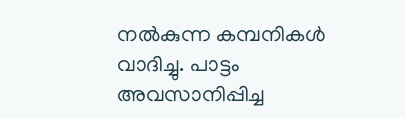നല്‍കുന്ന കമ്പനികള്‍ വാദിച്ചു. പാട്ടം അവസാനിപ്പിച്ച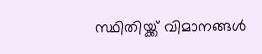സ്ഥിതിയ്ക്ക് വിമാനങ്ങള്‍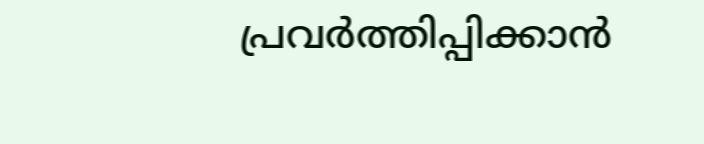പ്രവര്‍ത്തിപ്പിക്കാന്‍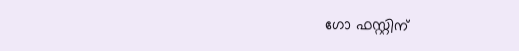ഗോ ഫസ്റ്റിന്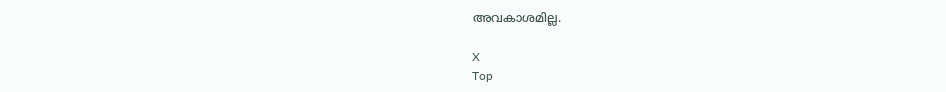അവകാശമില്ല.

X
Top